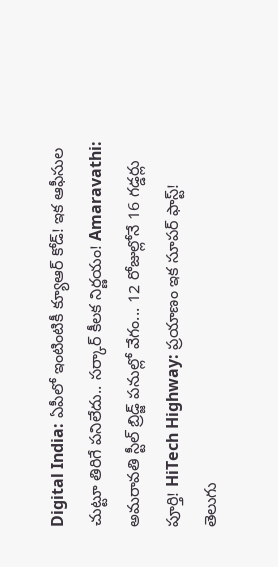Digital India: ఏపీలో ఇంటింటికీ క్యూఆర్ కోడ్! ఇక ఆఫీసుల చుట్టూ తిరిగే పనిలేదు.. సర్కార్ కీలక నిర్ణయం! Amaravathi: అమరావతి స్టీల్ బ్రిడ్జ్ పనుల్లో వేగం... 12 రోజుల్లోనే 16 గడ్డర్లు పూర్తి! HiTech Highway: ప్రయాణం ఇక సూపర్ ఫాస్ట్! తెలుగు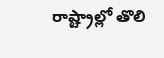రాష్ట్రాల్లో తొలి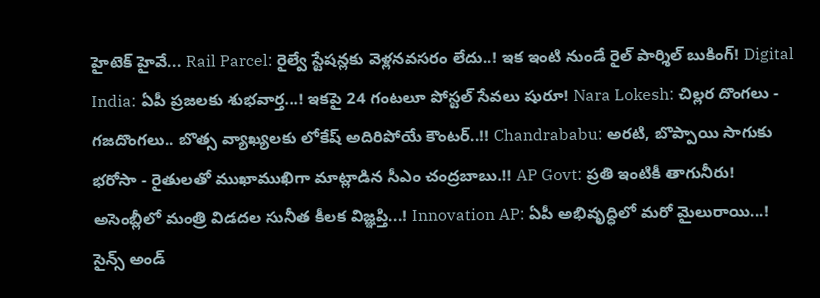హైటెక్ హైవే... Rail Parcel: రైల్వే స్టేషన్లకు వెళ్లనవసరం లేదు..! ఇక ఇంటి నుండే రైల్ పార్శిల్ బుకింగ్! Digital India: ఏపీ ప్రజలకు శుభవార్త...! ఇకపై 24 గంటలూ పోస్టల్ సేవలు షురూ! Nara Lokesh: చిల్లర దొంగలు - గజదొంగలు.. బొత్స వ్యాఖ్యలకు లోకేష్ అదిరిపోయే కౌంటర్..!! Chandrababu: అరటి, బొప్పాయి సాగుకు భరోసా - రైతులతో ముఖాముఖిగా మాట్లాడిన సీఎం చంద్రబాబు.!! AP Govt: ప్రతి ఇంటికీ తాగునీరు! అసెంబ్లీలో మంత్రి విడదల సునీత కీలక విజ్ఞప్తి...! Innovation AP: ఏపీ అభివృద్ధిలో మరో మైలురాయి...! సైన్స్ అండ్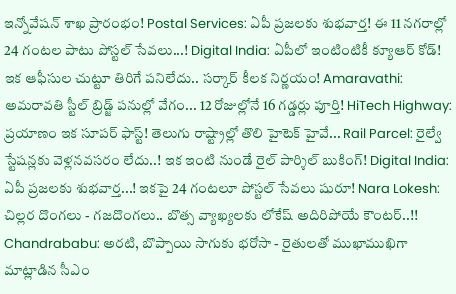ఇన్నోవేషన్ శాఖ ప్రారంభం! Postal Services: ఏపీ ప్రజలకు శుభవార్త! ఈ 11 నగరాల్లో 24 గంటల పాటు పోస్టల్ సేవలు...! Digital India: ఏపీలో ఇంటింటికీ క్యూఆర్ కోడ్! ఇక ఆఫీసుల చుట్టూ తిరిగే పనిలేదు.. సర్కార్ కీలక నిర్ణయం! Amaravathi: అమరావతి స్టీల్ బ్రిడ్జ్ పనుల్లో వేగం... 12 రోజుల్లోనే 16 గడ్డర్లు పూర్తి! HiTech Highway: ప్రయాణం ఇక సూపర్ ఫాస్ట్! తెలుగు రాష్ట్రాల్లో తొలి హైటెక్ హైవే... Rail Parcel: రైల్వే స్టేషన్లకు వెళ్లనవసరం లేదు..! ఇక ఇంటి నుండే రైల్ పార్శిల్ బుకింగ్! Digital India: ఏపీ ప్రజలకు శుభవార్త...! ఇకపై 24 గంటలూ పోస్టల్ సేవలు షురూ! Nara Lokesh: చిల్లర దొంగలు - గజదొంగలు.. బొత్స వ్యాఖ్యలకు లోకేష్ అదిరిపోయే కౌంటర్..!! Chandrababu: అరటి, బొప్పాయి సాగుకు భరోసా - రైతులతో ముఖాముఖిగా మాట్లాడిన సీఎం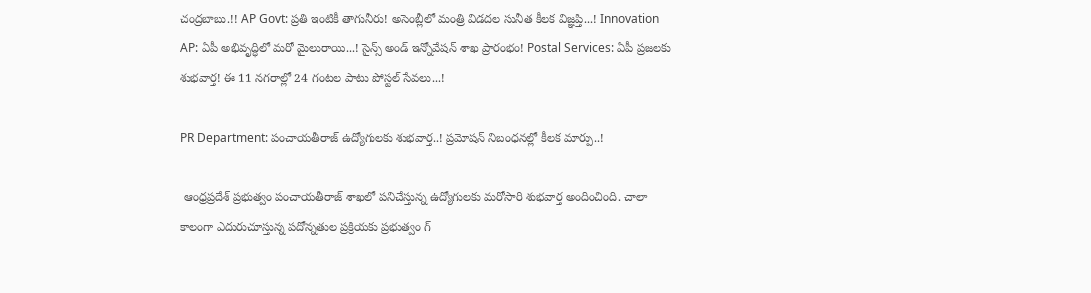చంద్రబాబు.!! AP Govt: ప్రతి ఇంటికీ తాగునీరు! అసెంబ్లీలో మంత్రి విడదల సునీత కీలక విజ్ఞప్తి...! Innovation AP: ఏపీ అభివృద్ధిలో మరో మైలురాయి...! సైన్స్ అండ్ ఇన్నోవేషన్ శాఖ ప్రారంభం! Postal Services: ఏపీ ప్రజలకు శుభవార్త! ఈ 11 నగరాల్లో 24 గంటల పాటు పోస్టల్ సేవలు...!

PR Department: పంచాయతీరాజ్ ఉద్యోగులకు శుభవార్త..! ప్రమోషన్ నిబంధనల్లో కీలక మార్పు..!

 ఆంధ్రప్రదేశ్ ప్రభుత్వం పంచాయతీరాజ్ శాఖలో పనిచేస్తున్న ఉద్యోగులకు మరోసారి శుభవార్త అందించింది. చాలా కాలంగా ఎదురుచూస్తున్న పదోన్నతుల ప్రక్రియకు ప్రభుత్వం గ్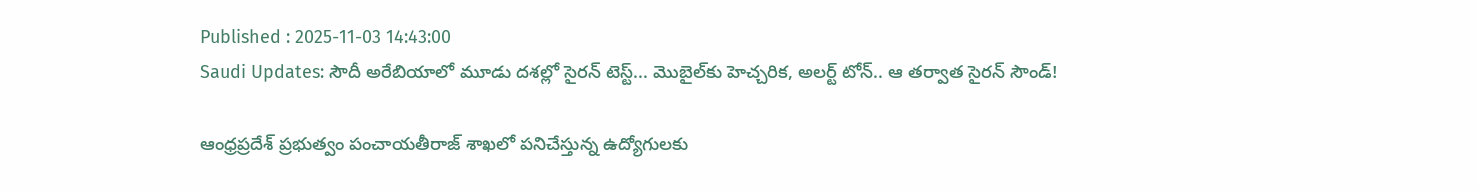Published : 2025-11-03 14:43:00
Saudi Updates: సౌదీ అరేబియాలో మూడు దశల్లో సైరన్ టెస్ట్... మొబైల్‌కు హెచ్చరిక, అలర్ట్ టోన్.. ఆ తర్వాత సైరన్ సౌండ్!

ఆంధ్రప్రదేశ్ ప్రభుత్వం పంచాయతీరాజ్ శాఖలో పనిచేస్తున్న ఉద్యోగులకు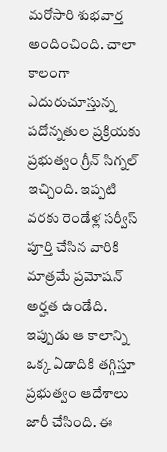మరోసారి శుభవార్త అందించింది. చాలా కాలంగా ఎదురుచూస్తున్న పదోన్నతుల ప్రక్రియకు ప్రభుత్వం గ్రీన్ సిగ్నల్ ఇచ్చింది. ఇప్పటి వరకు రెండేళ్ల సర్వీస్ పూర్తి చేసిన వారికి మాత్రమే ప్రమోషన్ అర్హత ఉండేది. ఇప్పుడు ఆ కాలాన్ని ఒక్క ఏడాదికి తగ్గిస్తూ ప్రభుత్వం ఆదేశాలు జారీ చేసింది. ఈ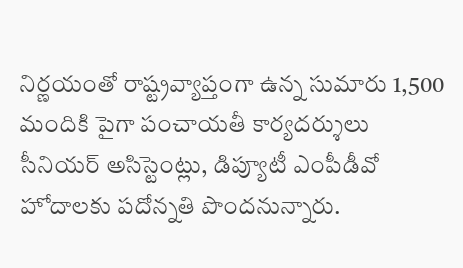నిర్ణయంతో రాష్ట్రవ్యాప్తంగా ఉన్న సుమారు 1,500 మందికి పైగా పంచాయతీ కార్యదర్శులు సీనియర్ అసిస్టెంట్లు, డిప్యూటీ ఎంపీడీవో హోదాలకు పదోన్నతి పొందనున్నారు.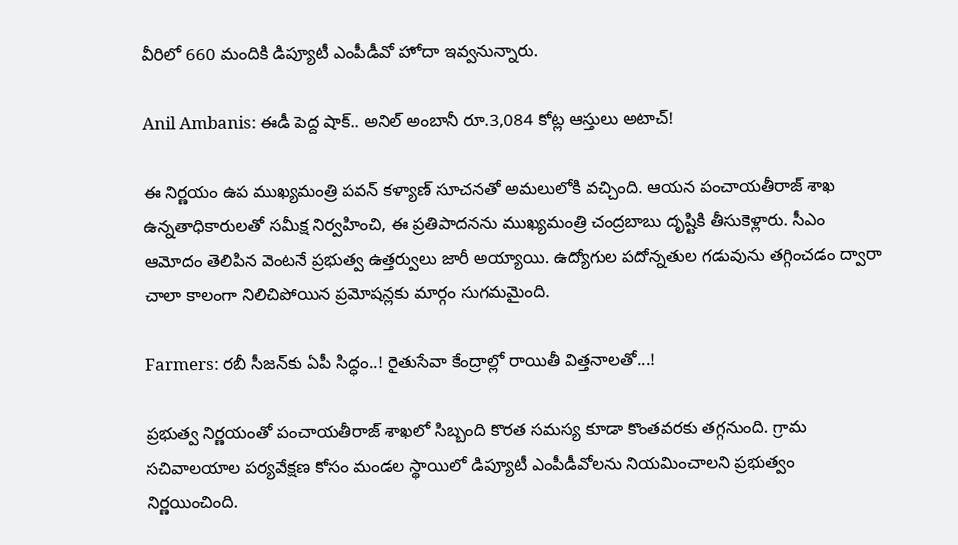వీరిలో 660 మందికి డిప్యూటీ ఎంపీడీవో హోదా ఇవ్వనున్నారు.

Anil Ambanis: ఈడీ పెద్ద షాక్.. అనిల్ అంబానీ రూ.3,084 కోట్ల ఆస్తులు అటాచ్!

ఈ నిర్ణయం ఉప ముఖ్యమంత్రి పవన్ కళ్యాణ్ సూచనతో అమలులోకి వచ్చింది. ఆయన పంచాయతీరాజ్ శాఖ ఉన్నతాధికారులతో సమీక్ష నిర్వహించి, ఈ ప్రతిపాదనను ముఖ్యమంత్రి చంద్రబాబు దృష్టికి తీసుకెళ్లారు. సీఎం ఆమోదం తెలిపిన వెంటనే ప్రభుత్వ ఉత్తర్వులు జారీ అయ్యాయి. ఉద్యోగుల పదోన్నతుల గడువును తగ్గించడం ద్వారా చాలా కాలంగా నిలిచిపోయిన ప్రమోషన్లకు మార్గం సుగమమైంది.

Farmers: రబీ సీజన్‌కు ఏపీ సిద్ధం..! రైతుసేవా కేంద్రాల్లో రాయితీ విత్తనాలతో...!

ప్రభుత్వ నిర్ణయంతో పంచాయతీరాజ్ శాఖలో సిబ్బంది కొరత సమస్య కూడా కొంతవరకు తగ్గనుంది. గ్రామ సచివాలయాల పర్యవేక్షణ కోసం మండల స్థాయిలో డిప్యూటీ ఎంపీడీవోలను నియమించాలని ప్రభుత్వం నిర్ణయించింది.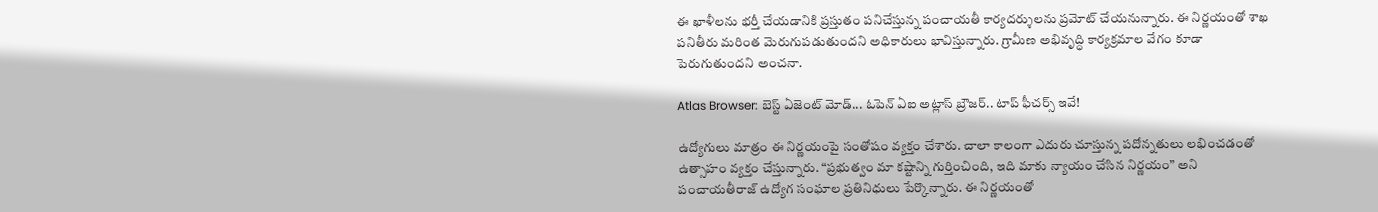ఈ ఖాళీలను భర్తీ చేయడానికి ప్రస్తుతం పనిచేస్తున్న పంచాయతీ కార్యదర్శులను ప్రమోట్ చేయనున్నారు. ఈ నిర్ణయంతో శాఖ పనితీరు మరింత మెరుగుపడుతుందని అధికారులు భావిస్తున్నారు. గ్రామీణ అభివృద్ధి కార్యక్రమాల వేగం కూడా పెరుగుతుందని అంచనా.

Atlas Browser: బెస్ట్ ఏజెంట్ మోడ్... ఓపెన్ ఏఐ అట్లాస్ బ్రౌజర్.. టాప్ ఫీచర్స్ ఇవే!

ఉద్యోగులు మాత్రం ఈ నిర్ణయంపై సంతోషం వ్యక్తం చేశారు. చాలా కాలంగా ఎదురు చూస్తున్న పదోన్నతులు లభించడంతో ఉత్సాహం వ్యక్తం చేస్తున్నారు. “ప్రభుత్వం మా కష్టాన్ని గుర్తించింది, ఇది మాకు న్యాయం చేసిన నిర్ణయం” అని పంచాయతీరాజ్ ఉద్యోగ సంఘాల ప్రతినిధులు పేర్కొన్నారు. ఈ నిర్ణయంతో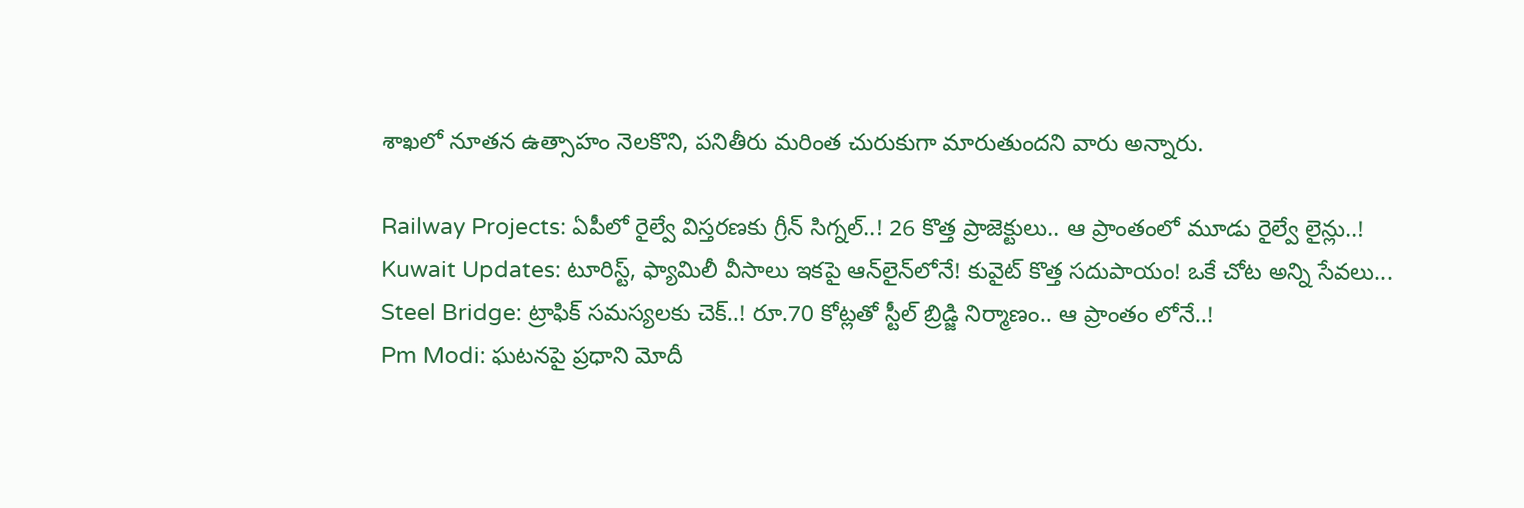శాఖలో నూతన ఉత్సాహం నెలకొని, పనితీరు మరింత చురుకుగా మారుతుందని వారు అన్నారు.

Railway Projects: ఏపీలో రైల్వే విస్తరణకు గ్రీన్‌ సిగ్నల్‌..! 26 కొత్త ప్రాజెక్టులు.. ఆ ప్రాంతంలో మూడు రైల్వే లైన్లు..!
Kuwait Updates: టూరిస్ట్, ఫ్యామిలీ వీసాలు ఇకపై ఆన్‌లైన్‌లోనే! కువైట్ కొత్త సదుపాయం! ఒకే చోట అన్ని సేవలు...
Steel Bridge: ట్రాఫిక్ సమస్యలకు చెక్..! రూ.70 కోట్లతో స్టీల్‌ బ్రిడ్జి నిర్మాణం.. ఆ ప్రాంతం లోనే..!
Pm Modi: ఘటనపై ప్రధాని మోదీ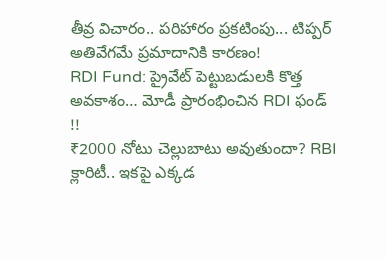తీవ్ర విచారం.. పరిహారం ప్రకటింపు... టిప్పర్ అతివేగమే ప్రమాదానికి కారణం!
RDI Fund: ప్రైవేట్ పెట్టుబడులకి కొత్త అవకాశం… మోడీ ప్రారంభించిన RDI ఫండ్ !!
₹2000 నోటు చెల్లుబాటు అవుతుందా? RBI క్లారిటీ.. ఇకపై ఎక్కడ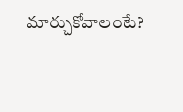మార్చుకోవాలంటే?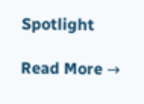Spotlight

Read More →